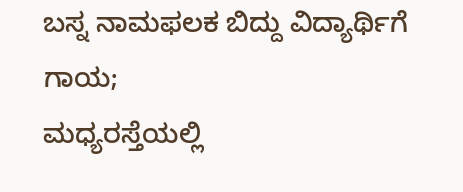ಬಸ್ನ ನಾಮಫಲಕ ಬಿದ್ದು ವಿದ್ಯಾರ್ಥಿಗೆ ಗಾಯ;
ಮಧ್ಯರಸ್ತೆಯಲ್ಲಿ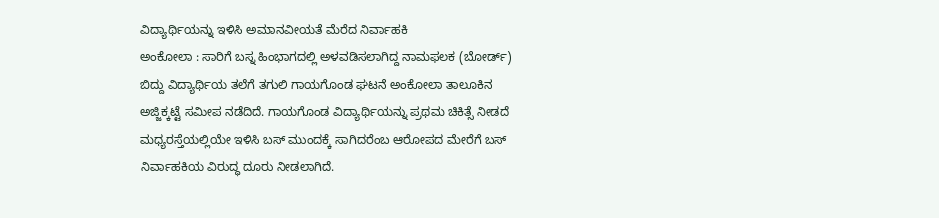ವಿದ್ಯಾರ್ಥಿಯನ್ನು ಇಳಿಸಿ ಅಮಾನವೀಯತೆ ಮೆರೆದ ನಿರ್ವಾಹಕಿ
ಅಂಕೋಲಾ : ಸಾರಿಗೆ ಬಸ್ನ ಹಿಂಭಾಗದಲ್ಲಿ ಅಳವಡಿಸಲಾಗಿದ್ದ ನಾಮಫಲಕ (ಬೋರ್ಡ್) ಬಿದ್ದು ವಿದ್ಯಾರ್ಥಿಯ ತಲೆಗೆ ತಗುಲಿ ಗಾಯಗೊಂಡ ಘಟನೆ ಅಂಕೋಲಾ ತಾಲೂಕಿನ ಅಜ್ಜಿಕ್ಕಟ್ಟೆ ಸಮೀಪ ನಡೆದಿದೆ. ಗಾಯಗೊಂಡ ವಿದ್ಯಾರ್ಥಿಯನ್ನು ಪ್ರಥಮ ಚಿಕಿತ್ಸೆ ನೀಡದೆ ಮಧ್ಯರಸ್ತೆಯಲ್ಲಿಯೇ ಇಳಿಸಿ ಬಸ್ ಮುಂದಕ್ಕೆ ಸಾಗಿದರೆಂಬ ಆರೋಪದ ಮೇರೆಗೆ ಬಸ್ ನಿರ್ವಾಹಕಿಯ ವಿರುದ್ಧ ದೂರು ನೀಡಲಾಗಿದೆ.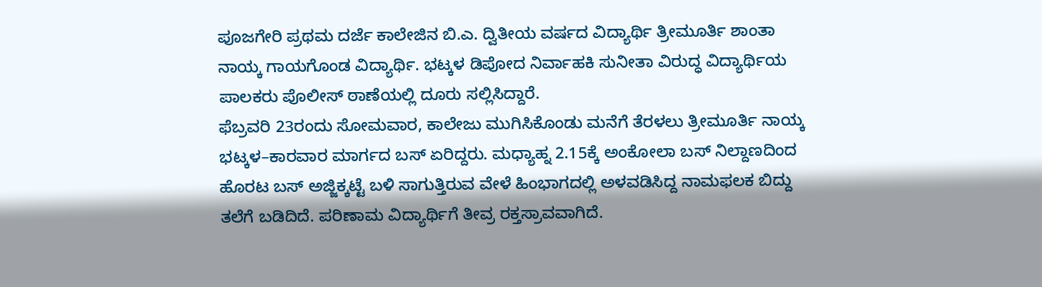ಪೂಜಗೇರಿ ಪ್ರಥಮ ದರ್ಜೆ ಕಾಲೇಜಿನ ಬಿ.ಎ. ದ್ವಿತೀಯ ವರ್ಷದ ವಿದ್ಯಾರ್ಥಿ ತ್ರೀಮೂರ್ತಿ ಶಾಂತಾ ನಾಯ್ಕ ಗಾಯಗೊಂಡ ವಿದ್ಯಾರ್ಥಿ. ಭಟ್ಕಳ ಡಿಪೋದ ನಿರ್ವಾಹಕಿ ಸುನೀತಾ ವಿರುದ್ಧ ವಿದ್ಯಾರ್ಥಿಯ ಪಾಲಕರು ಪೊಲೀಸ್ ಠಾಣೆಯಲ್ಲಿ ದೂರು ಸಲ್ಲಿಸಿದ್ದಾರೆ.
ಫೆಬ್ರವರಿ 23ರಂದು ಸೋಮವಾರ, ಕಾಲೇಜು ಮುಗಿಸಿಕೊಂಡು ಮನೆಗೆ ತೆರಳಲು ತ್ರೀಮೂರ್ತಿ ನಾಯ್ಕ ಭಟ್ಕಳ–ಕಾರವಾರ ಮಾರ್ಗದ ಬಸ್ ಏರಿದ್ದರು. ಮಧ್ಯಾಹ್ನ 2.15ಕ್ಕೆ ಅಂಕೋಲಾ ಬಸ್ ನಿಲ್ದಾಣದಿಂದ ಹೊರಟ ಬಸ್ ಅಜ್ಜಿಕ್ಕಟ್ಟೆ ಬಳಿ ಸಾಗುತ್ತಿರುವ ವೇಳೆ ಹಿಂಭಾಗದಲ್ಲಿ ಅಳವಡಿಸಿದ್ದ ನಾಮಫಲಕ ಬಿದ್ದು ತಲೆಗೆ ಬಡಿದಿದೆ. ಪರಿಣಾಮ ವಿದ್ಯಾರ್ಥಿಗೆ ತೀವ್ರ ರಕ್ತಸ್ರಾವವಾಗಿದೆ.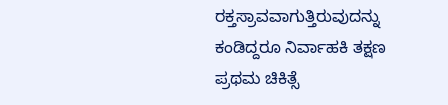ರಕ್ತಸ್ರಾವವಾಗುತ್ತಿರುವುದನ್ನು ಕಂಡಿದ್ದರೂ ನಿರ್ವಾಹಕಿ ತಕ್ಷಣ ಪ್ರಥಮ ಚಿಕಿತ್ಸೆ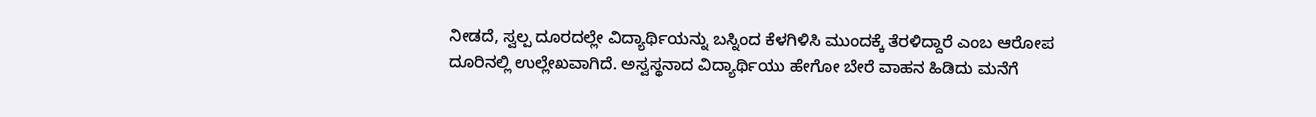ನೀಡದೆ, ಸ್ವಲ್ಪ ದೂರದಲ್ಲೇ ವಿದ್ಯಾರ್ಥಿಯನ್ನು ಬಸ್ನಿಂದ ಕೆಳಗಿಳಿಸಿ ಮುಂದಕ್ಕೆ ತೆರಳಿದ್ದಾರೆ ಎಂಬ ಆರೋಪ ದೂರಿನಲ್ಲಿ ಉಲ್ಲೇಖವಾಗಿದೆ. ಅಸ್ವಸ್ಥನಾದ ವಿದ್ಯಾರ್ಥಿಯು ಹೇಗೋ ಬೇರೆ ವಾಹನ ಹಿಡಿದು ಮನೆಗೆ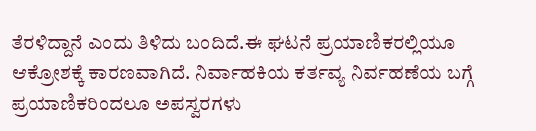ತೆರಳಿದ್ದಾನೆ ಎಂದು ತಿಳಿದು ಬಂದಿದೆ.ಈ ಘಟನೆ ಪ್ರಯಾಣಿಕರಲ್ಲಿಯೂ ಆಕ್ರೋಶಕ್ಕೆ ಕಾರಣವಾಗಿದೆ. ನಿರ್ವಾಹಕಿಯ ಕರ್ತವ್ಯ ನಿರ್ವಹಣೆಯ ಬಗ್ಗೆ ಪ್ರಯಾಣಿಕರಿಂದಲೂ ಅಪಸ್ವರಗಳು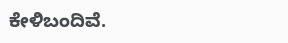ಕೇಳಿಬಂದಿವೆ.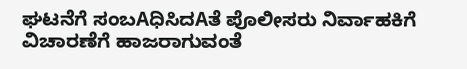ಘಟನೆಗೆ ಸಂಬAಧಿಸಿದAತೆ ಪೊಲೀಸರು ನಿರ್ವಾಹಕಿಗೆ ವಿಚಾರಣೆಗೆ ಹಾಜರಾಗುವಂತೆ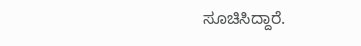ಸೂಚಿಸಿದ್ದಾರೆ.